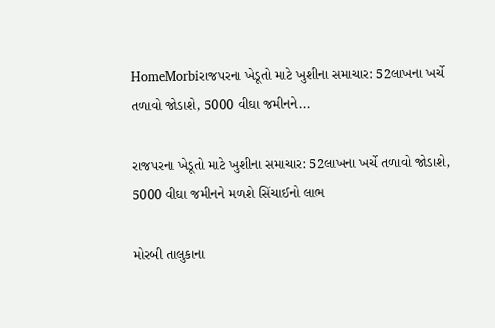HomeMorbiરાજપરના ખેડૂતો માટે ખુશીના સમાચાર: 52લાખના ખર્ચે તળાવો જોડાશે, 5000 વીઘા જમીનને...

રાજપરના ખેડૂતો માટે ખુશીના સમાચાર: 52લાખના ખર્ચે તળાવો જોડાશે, 5000 વીઘા જમીનને મળશે સિંચાઈનો લાભ

મોરબી તાલુકાના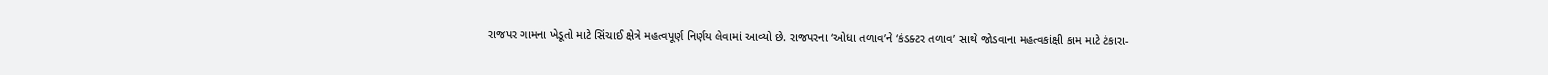રાજપર ગામના ખેડૂતો માટે સિંચાઈ ક્ષેત્રે મહત્વપૂર્ણ નિર્ણય લેવામાં આવ્યો છે. રાજપરના ‘ઓધા તળાવ’ને ‘કંડક્ટર તળાવ’ સાથે જોડવાના મહત્વકાંક્ષી કામ માટે ટંકારા-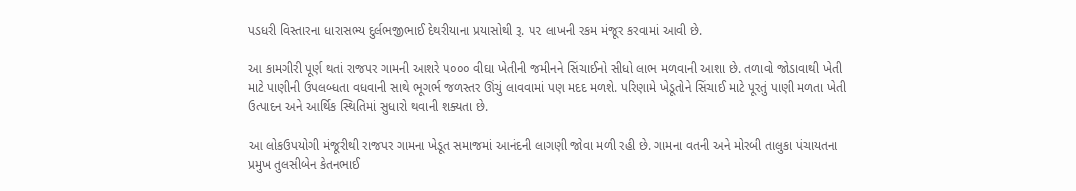પડધરી વિસ્તારના ધારાસભ્ય દુર્લભજીભાઈ દેથરીયાના પ્રયાસોથી રૂ. ૫૨ લાખની રકમ મંજૂર કરવામાં આવી છે.

આ કામગીરી પૂર્ણ થતાં રાજપર ગામની આશરે ૫૦૦૦ વીઘા ખેતીની જમીનને સિંચાઈનો સીધો લાભ મળવાની આશા છે. તળાવો જોડાવાથી ખેતી માટે પાણીની ઉપલબ્ધતા વધવાની સાથે ભૂગર્ભ જળસ્તર ઊંચું લાવવામાં પણ મદદ મળશે. પરિણામે ખેડૂતોને સિંચાઈ માટે પૂરતું પાણી મળતા ખેતી ઉત્પાદન અને આર્થિક સ્થિતિમાં સુધારો થવાની શક્યતા છે.

આ લોકઉપયોગી મંજૂરીથી રાજપર ગામના ખેડૂત સમાજમાં આનંદની લાગણી જોવા મળી રહી છે. ગામના વતની અને મોરબી તાલુકા પંચાયતના પ્રમુખ તુલસીબેન કેતનભાઈ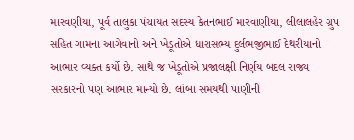મારવણીયા, પૂર્વ તાલુકા પંચાયત સદસ્ય કેતનભાઈ મારવાણીયા, લીલાલહેર ગ્રુપ સહિત ગામના આગેવાનો અને ખેડૂતોએ ધારાસભ્ય દુર્લભજીભાઈ દેથરીયાનો આભાર વ્યક્ત કર્યો છે. સાથે જ ખેડૂતોએ પ્રજાલક્ષી નિર્ણય બદલ રાજ્ય સરકારનો પણ આભાર માન્યો છે. લાંબા સમયથી પાણીની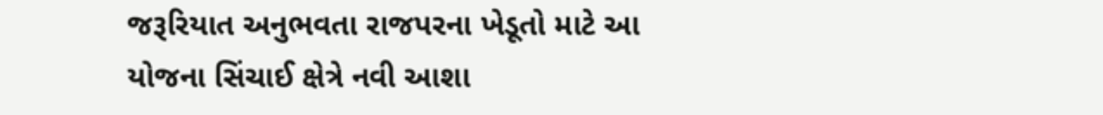જરૂરિયાત અનુભવતા રાજપરના ખેડૂતો માટે આ યોજના સિંચાઈ ક્ષેત્રે નવી આશા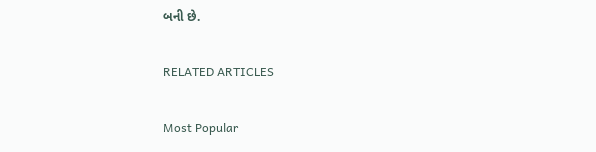બની છે.

RELATED ARTICLES

Most Popular